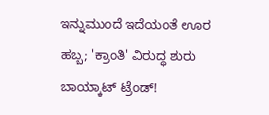ಇನ್ನುಮುಂದೆ ಇದೆಯಂತೆ ಊರ ಹಬ್ಬ; 'ಕ್ರಾಂತಿ' ವಿರುದ್ಧ ಶುರು ಬಾಯ್ಕಾಟ್ ಟ್ರೆಂಡ್!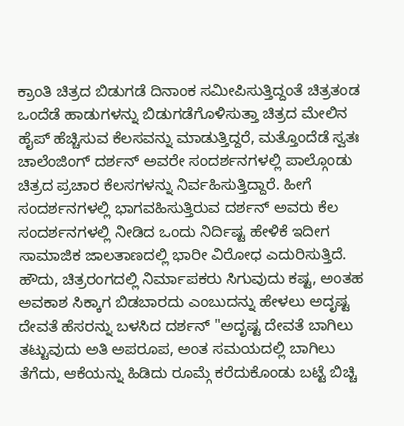ಕ್ರಾಂತಿ ಚಿತ್ರದ ಬಿಡುಗಡೆ ದಿನಾಂಕ ಸಮೀಪಿಸುತ್ತಿದ್ದಂತೆ ಚಿತ್ರತಂಡ ಒಂದೆಡೆ ಹಾಡುಗಳನ್ನು ಬಿಡುಗಡೆಗೊಳಿಸುತ್ತಾ ಚಿತ್ರದ ಮೇಲಿನ ಹೈಪ್ ಹೆಚ್ಚಿಸುವ ಕೆಲಸವನ್ನು ಮಾಡುತ್ತಿದ್ದರೆ, ಮತ್ತೊಂದೆಡೆ ಸ್ವತಃ ಚಾಲೆಂಜಿಂಗ್ ದರ್ಶನ್ ಅವರೇ ಸಂದರ್ಶನಗಳಲ್ಲಿ ಪಾಲ್ಗೊಂಡು ಚಿತ್ರದ ಪ್ರಚಾರ ಕೆಲಸಗಳನ್ನು ನಿರ್ವಹಿಸುತ್ತಿದ್ದಾರೆ. ಹೀಗೆ ಸಂದರ್ಶನಗಳಲ್ಲಿ ಭಾಗವಹಿಸುತ್ತಿರುವ ದರ್ಶನ್ ಅವರು ಕೆಲ ಸಂದರ್ಶನಗಳಲ್ಲಿ ನೀಡಿದ ಒಂದು ನಿರ್ದಿಷ್ಟ ಹೇಳಿಕೆ ಇದೀಗ ಸಾಮಾಜಿಕ ಜಾಲತಾಣದಲ್ಲಿ ಭಾರೀ ವಿರೋಧ ಎದುರಿಸುತ್ತಿದೆ.
ಹೌದು, ಚಿತ್ರರಂಗದಲ್ಲಿ ನಿರ್ಮಾಪಕರು ಸಿಗುವುದು ಕಷ್ಟ, ಅಂತಹ ಅವಕಾಶ ಸಿಕ್ಕಾಗ ಬಿಡಬಾರದು ಎಂಬುದನ್ನು ಹೇಳಲು ಅದೃಷ್ಟ ದೇವತೆ ಹೆಸರನ್ನು ಬಳಸಿದ ದರ್ಶನ್ "ಅದೃಷ್ಟ ದೇವತೆ ಬಾಗಿಲು ತಟ್ಟುವುದು ಅತಿ ಅಪರೂಪ, ಅಂತ ಸಮಯದಲ್ಲಿ ಬಾಗಿಲು ತೆಗೆದು, ಆಕೆಯನ್ನು ಹಿಡಿದು ರೂಮ್ಗೆ ಕರೆದುಕೊಂಡು ಬಟ್ಟೆ ಬಿಚ್ಚಿ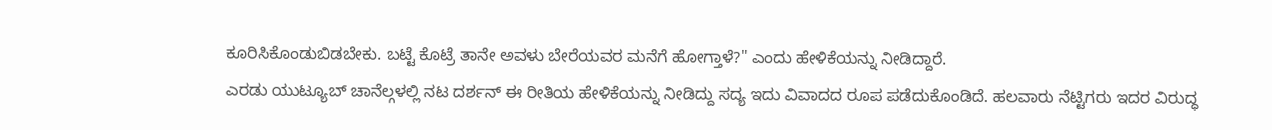ಕೂರಿಸಿಕೊಂಡುಬಿಡಬೇಕು. ಬಟ್ಟೆ ಕೊಟ್ರೆ ತಾನೇ ಅವಳು ಬೇರೆಯವರ ಮನೆಗೆ ಹೋಗ್ತಾಳೆ?" ಎಂದು ಹೇಳಿಕೆಯನ್ನು ನೀಡಿದ್ದಾರೆ.
ಎರಡು ಯುಟ್ಯೂಬ್ ಚಾನೆಲ್ಗಳಲ್ಲಿ ನಟ ದರ್ಶನ್ ಈ ರೀತಿಯ ಹೇಳಿಕೆಯನ್ನು ನೀಡಿದ್ದು ಸದ್ಯ ಇದು ವಿವಾದದ ರೂಪ ಪಡೆದುಕೊಂಡಿದೆ. ಹಲವಾರು ನೆಟ್ಟಿಗರು ಇದರ ವಿರುದ್ಧ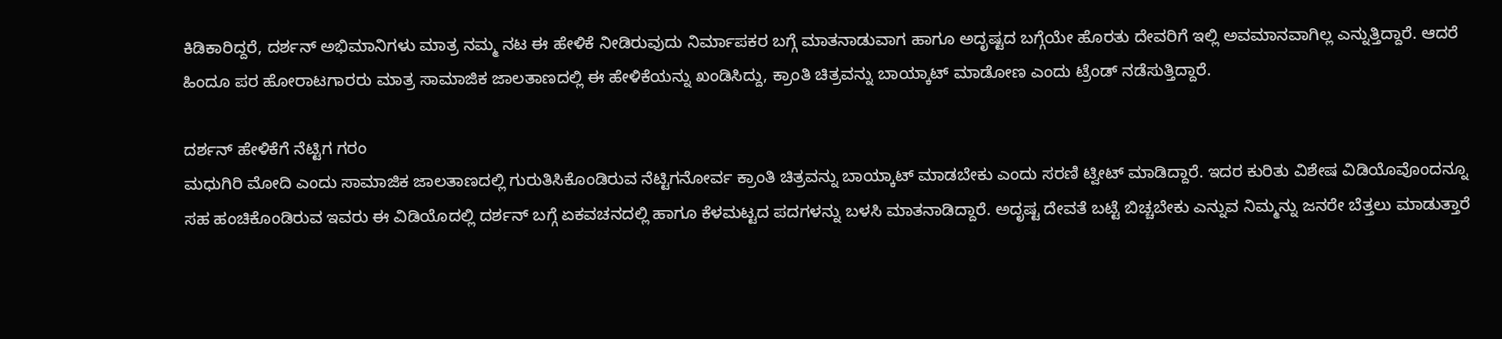ಕಿಡಿಕಾರಿದ್ದರೆ, ದರ್ಶನ್ ಅಭಿಮಾನಿಗಳು ಮಾತ್ರ ನಮ್ಮ ನಟ ಈ ಹೇಳಿಕೆ ನೀಡಿರುವುದು ನಿರ್ಮಾಪಕರ ಬಗ್ಗೆ ಮಾತನಾಡುವಾಗ ಹಾಗೂ ಅದೃಷ್ಟದ ಬಗ್ಗೆಯೇ ಹೊರತು ದೇವರಿಗೆ ಇಲ್ಲಿ ಅವಮಾನವಾಗಿಲ್ಲ ಎನ್ನುತ್ತಿದ್ದಾರೆ. ಆದರೆ ಹಿಂದೂ ಪರ ಹೋರಾಟಗಾರರು ಮಾತ್ರ ಸಾಮಾಜಿಕ ಜಾಲತಾಣದಲ್ಲಿ ಈ ಹೇಳಿಕೆಯನ್ನು ಖಂಡಿಸಿದ್ದು, ಕ್ರಾಂತಿ ಚಿತ್ರವನ್ನು ಬಾಯ್ಕಾಟ್ ಮಾಡೋಣ ಎಂದು ಟ್ರೆಂಡ್ ನಡೆಸುತ್ತಿದ್ದಾರೆ.

ದರ್ಶನ್ ಹೇಳಿಕೆಗೆ ನೆಟ್ಟಿಗ ಗರಂ
ಮಧುಗಿರಿ ಮೋದಿ ಎಂದು ಸಾಮಾಜಿಕ ಜಾಲತಾಣದಲ್ಲಿ ಗುರುತಿಸಿಕೊಂಡಿರುವ ನೆಟ್ಟಿಗನೋರ್ವ ಕ್ರಾಂತಿ ಚಿತ್ರವನ್ನು ಬಾಯ್ಕಾಟ್ ಮಾಡಬೇಕು ಎಂದು ಸರಣಿ ಟ್ವೀಟ್ ಮಾಡಿದ್ದಾರೆ. ಇದರ ಕುರಿತು ವಿಶೇಷ ವಿಡಿಯೊವೊಂದನ್ನೂ ಸಹ ಹಂಚಿಕೊಂಡಿರುವ ಇವರು ಈ ವಿಡಿಯೊದಲ್ಲಿ ದರ್ಶನ್ ಬಗ್ಗೆ ಏಕವಚನದಲ್ಲಿ ಹಾಗೂ ಕೆಳಮಟ್ಟದ ಪದಗಳನ್ನು ಬಳಸಿ ಮಾತನಾಡಿದ್ದಾರೆ. ಅದೃಷ್ಟ ದೇವತೆ ಬಟ್ಟೆ ಬಿಚ್ಚಬೇಕು ಎನ್ನುವ ನಿಮ್ಮನ್ನು ಜನರೇ ಬೆತ್ತಲು ಮಾಡುತ್ತಾರೆ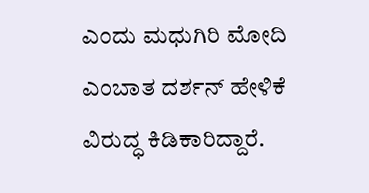ಎಂದು ಮಧುಗಿರಿ ಮೋದಿ ಎಂಬಾತ ದರ್ಶನ್ ಹೇಳಿಕೆ ವಿರುದ್ಧ ಕಿಡಿಕಾರಿದ್ದಾರೆ.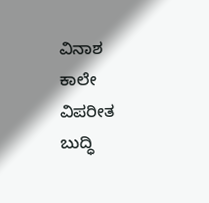ವಿನಾಶ ಕಾಲೇ ವಿಪರೀತ ಬುದ್ಧಿ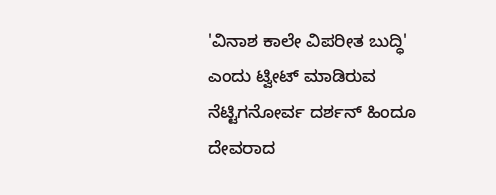'ವಿನಾಶ ಕಾಲೇ ವಿಪರೀತ ಬುದ್ಧಿ' ಎಂದು ಟ್ವೀಟ್ ಮಾಡಿರುವ ನೆಟ್ಟಿಗನೋರ್ವ ದರ್ಶನ್ ಹಿಂದೂ ದೇವರಾದ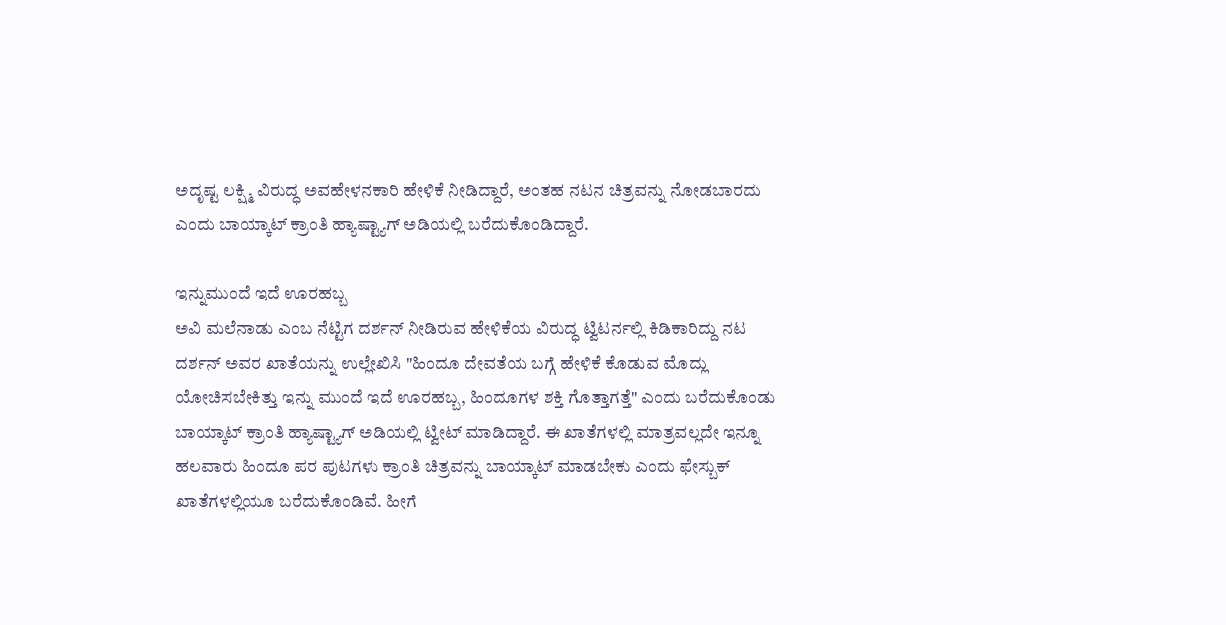ಅದೃಷ್ಟ ಲಕ್ಷ್ಮಿ ವಿರುದ್ಧ ಅವಹೇಳನಕಾರಿ ಹೇಳಿಕೆ ನೀಡಿದ್ದಾರೆ, ಅಂತಹ ನಟನ ಚಿತ್ರವನ್ನು ನೋಡಬಾರದು ಎಂದು ಬಾಯ್ಕಾಟ್ ಕ್ರಾಂತಿ ಹ್ಯಾಷ್ಟ್ಯಾಗ್ ಅಡಿಯಲ್ಲಿ ಬರೆದುಕೊಂಡಿದ್ದಾರೆ.

ಇನ್ನುಮುಂದೆ ಇದೆ ಊರಹಬ್ಬ
ಅವಿ ಮಲೆನಾಡು ಎಂಬ ನೆಟ್ಟಿಗ ದರ್ಶನ್ ನೀಡಿರುವ ಹೇಳಿಕೆಯ ವಿರುದ್ಧ ಟ್ವಿಟರ್ನಲ್ಲಿ ಕಿಡಿಕಾರಿದ್ದು ನಟ ದರ್ಶನ್ ಅವರ ಖಾತೆಯನ್ನು ಉಲ್ಲೇಖಿಸಿ "ಹಿಂದೂ ದೇವತೆಯ ಬಗ್ಗೆ ಹೇಳಿಕೆ ಕೊಡುವ ಮೊದ್ಲು ಯೋಚಿಸಬೇಕಿತ್ತು ಇನ್ನು ಮುಂದೆ ಇದೆ ಊರಹಬ್ಬ, ಹಿಂದೂಗಳ ಶಕ್ತಿ ಗೊತ್ತಾಗತ್ತೆ" ಎಂದು ಬರೆದುಕೊಂಡು ಬಾಯ್ಕಾಟ್ ಕ್ರಾಂತಿ ಹ್ಯಾಷ್ಟ್ಯಾಗ್ ಅಡಿಯಲ್ಲಿ ಟ್ವೀಟ್ ಮಾಡಿದ್ದಾರೆ. ಈ ಖಾತೆಗಳಲ್ಲಿ ಮಾತ್ರವಲ್ಲದೇ ಇನ್ನೂ ಹಲವಾರು ಹಿಂದೂ ಪರ ಪುಟಗಳು ಕ್ರಾಂತಿ ಚಿತ್ರವನ್ನು ಬಾಯ್ಕಾಟ್ ಮಾಡಬೇಕು ಎಂದು ಫೇಸ್ಬುಕ್ ಖಾತೆಗಳಲ್ಲಿಯೂ ಬರೆದುಕೊಂಡಿವೆ. ಹೀಗೆ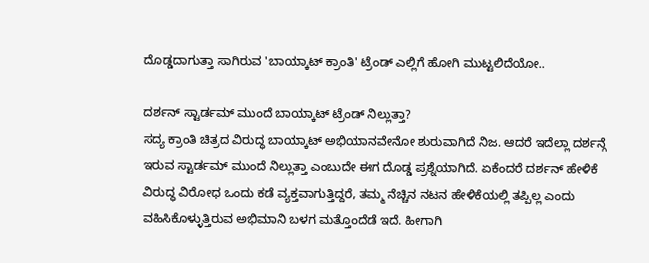ದೊಡ್ಡದಾಗುತ್ತಾ ಸಾಗಿರುವ 'ಬಾಯ್ಕಾಟ್ ಕ್ರಾಂತಿ' ಟ್ರೆಂಡ್ ಎಲ್ಲಿಗೆ ಹೋಗಿ ಮುಟ್ಟಲಿದೆಯೋ..

ದರ್ಶನ್ ಸ್ಟಾರ್ಡಮ್ ಮುಂದೆ ಬಾಯ್ಕಾಟ್ ಟ್ರೆಂಡ್ ನಿಲ್ಲುತ್ತಾ?
ಸದ್ಯ ಕ್ರಾಂತಿ ಚಿತ್ರದ ವಿರುದ್ಧ ಬಾಯ್ಕಾಟ್ ಅಭಿಯಾನವೇನೋ ಶುರುವಾಗಿದೆ ನಿಜ. ಆದರೆ ಇದೆಲ್ಲಾ ದರ್ಶನ್ಗೆ ಇರುವ ಸ್ಟಾರ್ಡಮ್ ಮುಂದೆ ನಿಲ್ಲುತ್ತಾ ಎಂಬುದೇ ಈಗ ದೊಡ್ಡ ಪ್ರಶ್ನೆಯಾಗಿದೆ. ಏಕೆಂದರೆ ದರ್ಶನ್ ಹೇಳಿಕೆ ವಿರುದ್ಧ ವಿರೋಧ ಒಂದು ಕಡೆ ವ್ಯಕ್ತವಾಗುತ್ತಿದ್ದರೆ, ತಮ್ಮ ನೆಚ್ಚಿನ ನಟನ ಹೇಳಿಕೆಯಲ್ಲಿ ತಪ್ಪಿಲ್ಲ ಎಂದು ವಹಿಸಿಕೊಳ್ಳುತ್ತಿರುವ ಅಭಿಮಾನಿ ಬಳಗ ಮತ್ತೊಂದೆಡೆ ಇದೆ. ಹೀಗಾಗಿ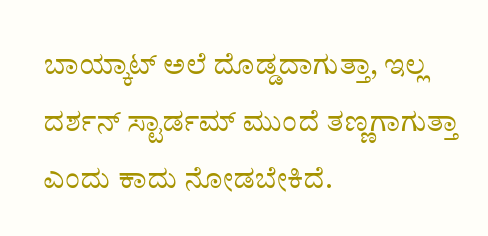ಬಾಯ್ಕಾಟ್ ಅಲೆ ದೊಡ್ಡದಾಗುತ್ತಾ, ಇಲ್ಲ ದರ್ಶನ್ ಸ್ಟಾರ್ಡಮ್ ಮುಂದೆ ತಣ್ಣಗಾಗುತ್ತಾ ಎಂದು ಕಾದು ನೋಡಬೇಕಿದೆ.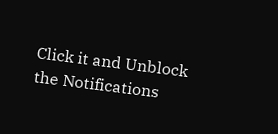Click it and Unblock the Notifications